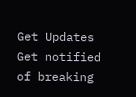Get Updates
Get notified of breaking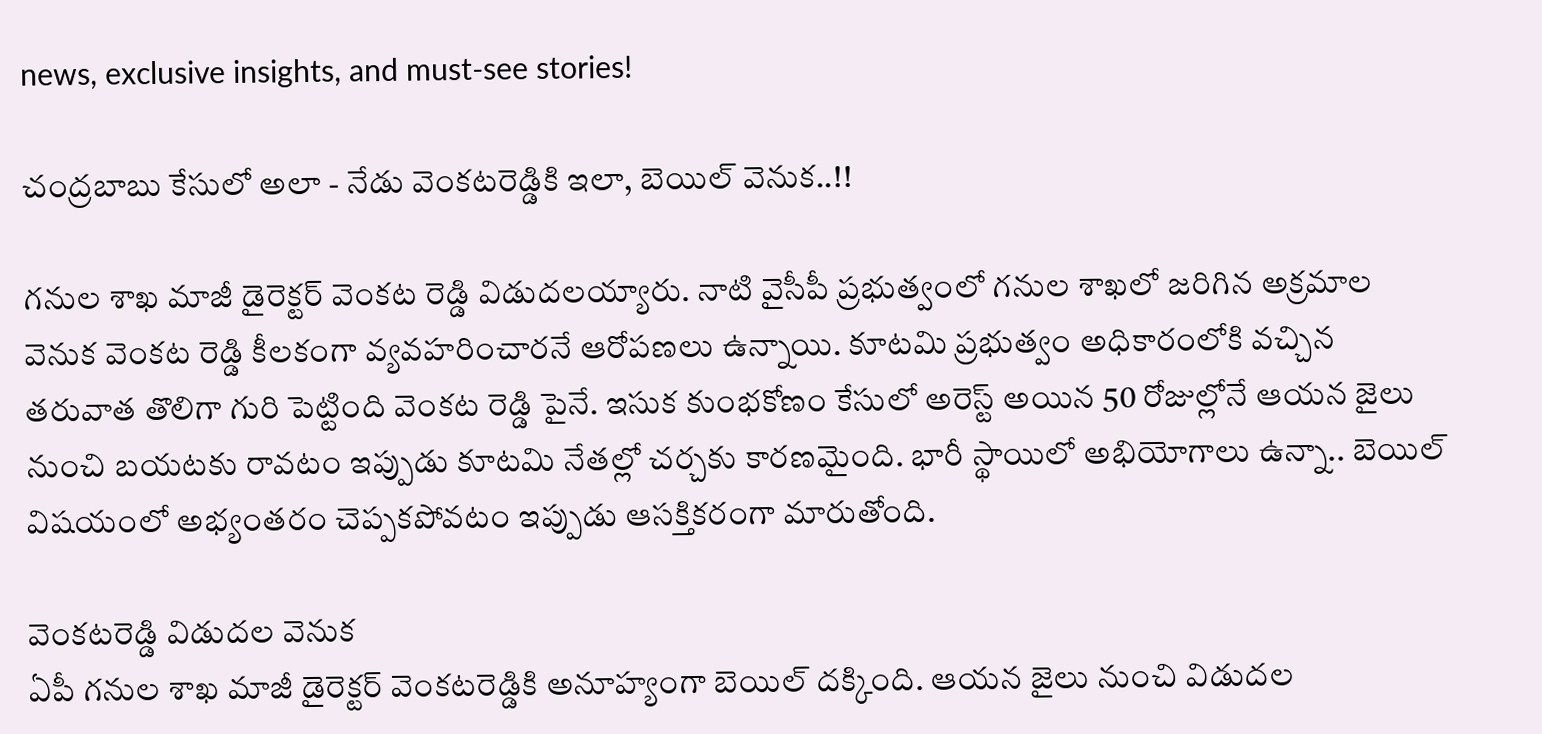news, exclusive insights, and must-see stories!

చంద్రబాబు కేసులో అలా - నేడు వెంకటరెడ్డికి ఇలా, బెయిల్ వెనుక..!!

గనుల శాఖ మాజీ డైరెక్టర్ వెంకట రెడ్డి విడుదలయ్యారు. నాటి వైసీపీ ప్రభుత్వంలో గనుల శాఖలో జరిగిన అక్రమాల వెనుక వెంకట రెడ్డి కీలకంగా వ్యవహరించారనే ఆరోపణలు ఉన్నాయి. కూటమి ప్రభుత్వం అధికారంలోకి వచ్చిన తరువాత తొలిగా గురి పెట్టింది వెంకట రెడ్డి పైనే. ఇసుక కుంభకోణం కేసులో అరెస్ట్ అయిన 50 రోజుల్లోనే ఆయన జైలు నుంచి బయటకు రావటం ఇప్పుడు కూటమి నేతల్లో చర్చకు కారణమైంది. భారీ స్థాయిలో అభియోగాలు ఉన్నా.. బెయిల్ విషయంలో అభ్యంతరం చెప్పకపోవటం ఇప్పుడు ఆసక్తికరంగా మారుతోంది.

వెంకటరెడ్డి విడుదల వెనుక
ఏపీ గనుల శాఖ మాజీ డైరెక్టర్ వెంకటరెడ్డికి అనూహ్యంగా బెయిల్ దక్కింది. ఆయన జైలు నుంచి విడుదల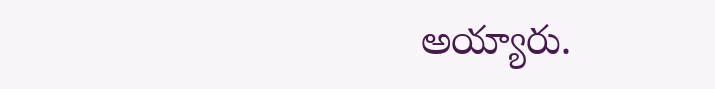అయ్యారు.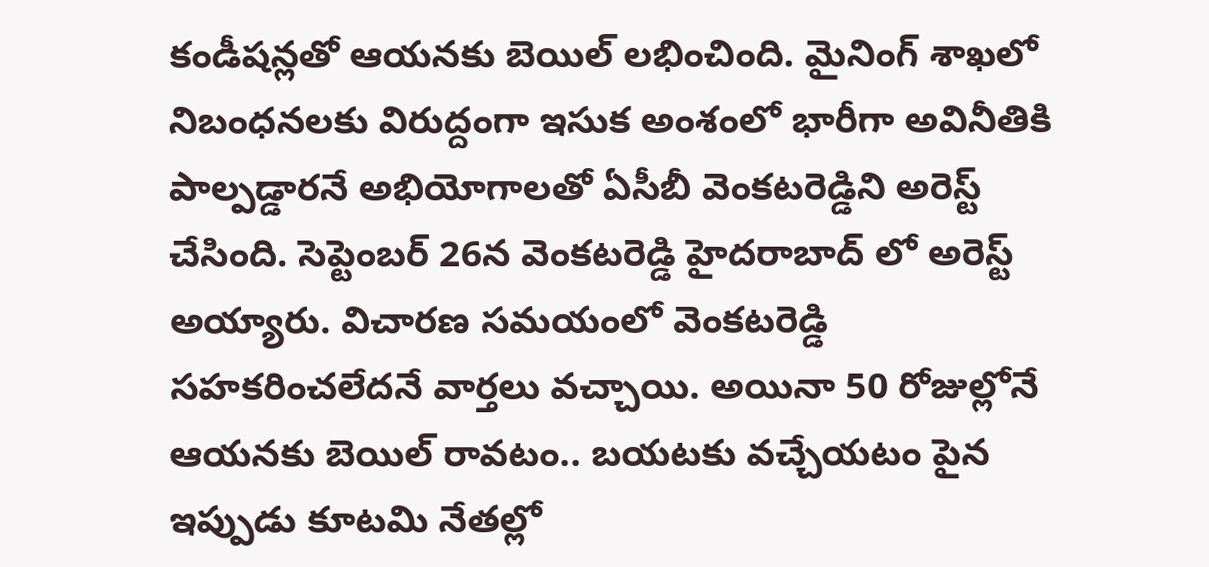కండీషన్లతో ఆయనకు బెయిల్ లభించింది. మైనింగ్ శాఖలో నిబంధనలకు విరుద్దంగా ఇసుక అంశంలో భారీగా అవినీతికి పాల్పడ్డారనే అభియోగాలతో ఏసీబీ వెంకటరెడ్డిని అరెస్ట్ చేసింది. సెప్టెంబర్ 26న వెంకటరెడ్డి హైదరాబాద్ లో అరెస్ట్ అయ్యారు. విచారణ సమయంలో వెంకటరెడ్డి సహకరించలేదనే వార్తలు వచ్చాయి. అయినా 50 రోజుల్లోనే ఆయనకు బెయిల్ రావటం.. బయటకు వచ్చేయటం పైన ఇప్పుడు కూటమి నేతల్లో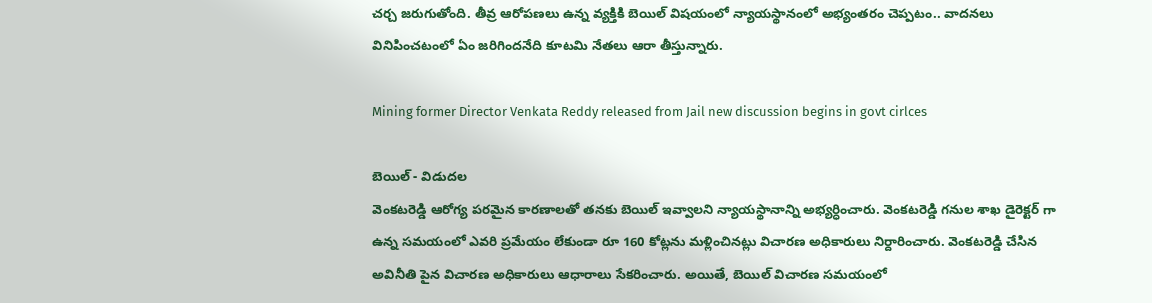చర్చ జరుగుతోంది. తీవ్ర ఆరోపణలు ఉన్న వ్యక్తికి బెయిల్ విషయంలో న్యాయస్థానంలో అభ్యంతరం చెప్పటం.. వాదనలు వినిపించటంలో ఏం జరిగిందనేది కూటమి నేతలు ఆరా తీస్తున్నారు.

Mining former Director Venkata Reddy released from Jail new discussion begins in govt cirlces

బెయిల్ - విడుదల
వెంకటరెడ్డి ఆరోగ్య పరమైన కారణాలతో తనకు బెయిల్ ఇవ్వాలని న్యాయస్థానాన్ని అభ్యర్ధించారు. వెంకటరెడ్డి గనుల శాఖ డైరెక్టర్ గా ఉన్న సమయంలో ఎవరి ప్రమేయం లేకుండా రూ 160 కోట్లను మళ్లించినట్లు విచారణ అధికారులు నిర్దారించారు. వెంకటరెడ్డి చేసిన అవినీతి పైన విచారణ అధికారులు ఆధారాలు సేకరించారు. అయితే, బెయిల్ విచారణ సమయంలో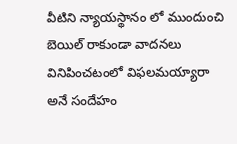వీటిని న్యాయస్థానం లో ముందుంచి బెయిల్ రాకుండా వాదనలు వినిపించటంలో విఫలమయ్యారా అనే సందేహం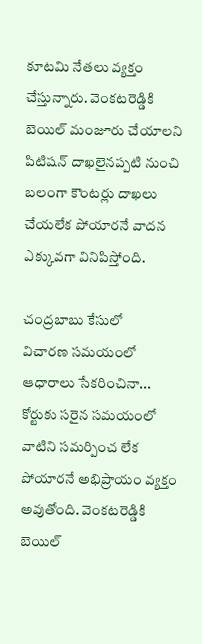కూటమి నేతలు వ్యక్తం చేస్తున్నారు. వెంకటరెడ్డికి బెయిల్‌ మంజూరు చేయాలని పిటిషన్‌ దాఖలైనప్పటి నుంచి బలంగా కౌంటర్లు దాఖలు చేయలేక పోయారనే వాదన ఎక్కువగా వినిపిస్తోంది.

చంద్రబాబు కేసులో
విచారణ సమయంలో ఆధారాలు సేకరించినా... కోర్టుకు సరైన సమయంలో వాటిని సమర్పించ లేక పోయారనే అభిప్రాయం వ్యక్తం అవుతోంది. వెంకటరెడ్డికి బెయిల్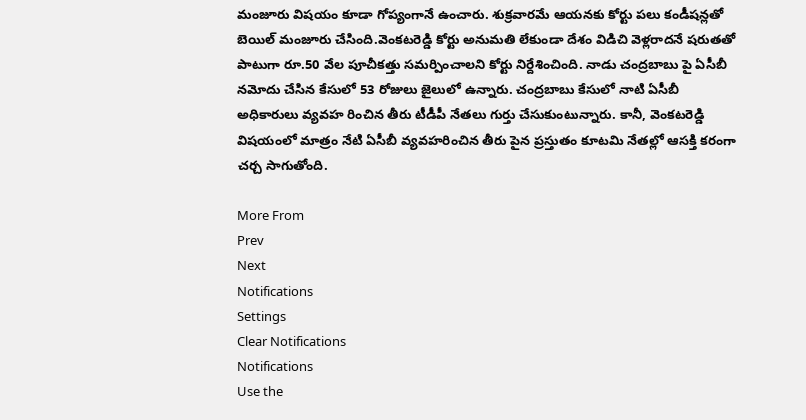మంజూరు విషయం కూడా గోప్యంగానే ఉంచారు. శుక్రవారమే ఆయనకు కోర్టు పలు కండీషన్లతో బెయిల్ మంజూరు చేసింది.వెంకటరెడ్డి కోర్టు అనుమతి లేకుండా దేశం విడిచి వెళ్లరాదనే షరుతతో పాటుగా రూ.50 వేల పూచీకత్తు సమర్పించాలని కోర్టు నిర్దేశించింది. నాడు చంద్రబాబు పై ఏసీబీ నమోదు చేసిన కేసులో 53 రోజులు జైలులో ఉన్నారు. చంద్రబాబు కేసులో నాటి ఏసీబీ అధికారులు వ్యవహ రించిన తీరు టీడీపీ నేతలు గుర్తు చేసుకుంటున్నారు. కానీ, వెంకటరెడ్డి విషయంలో మాత్రం నేటి ఏసీబీ వ్యవహరించిన తీరు పైన ప్రస్తుతం కూటమి నేతల్లో ఆసక్తి కరంగా చర్చ సాగుతోంది.

More From
Prev
Next
Notifications
Settings
Clear Notifications
Notifications
Use the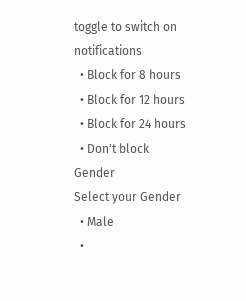toggle to switch on notifications
  • Block for 8 hours
  • Block for 12 hours
  • Block for 24 hours
  • Don't block
Gender
Select your Gender
  • Male
  •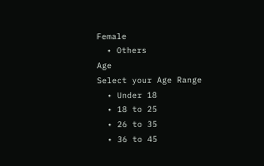Female
  • Others
Age
Select your Age Range
  • Under 18
  • 18 to 25
  • 26 to 35
  • 36 to 45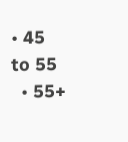• 45 to 55
  • 55+